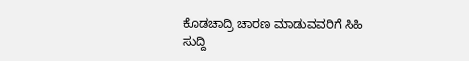ಕೊಡಚಾದ್ರಿ ಚಾರಣ ಮಾಡುವವರಿಗೆ ಸಿಹಿ ಸುದ್ದಿ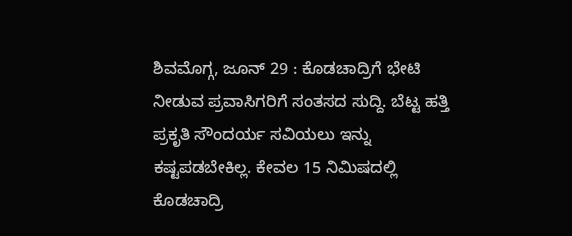ಶಿವಮೊಗ್ಗ, ಜೂನ್ 29 : ಕೊಡಚಾದ್ರಿಗೆ ಭೇಟಿ ನೀಡುವ ಪ್ರವಾಸಿಗರಿಗೆ ಸಂತಸದ ಸುದ್ದಿ. ಬೆಟ್ಟ ಹತ್ತಿ ಪ್ರಕೃತಿ ಸೌಂದರ್ಯ ಸವಿಯಲು ಇನ್ನು ಕಷ್ಟಪಡಬೇಕಿಲ್ಲ. ಕೇವಲ 15 ನಿಮಿಷದಲ್ಲಿ ಕೊಡಚಾದ್ರಿ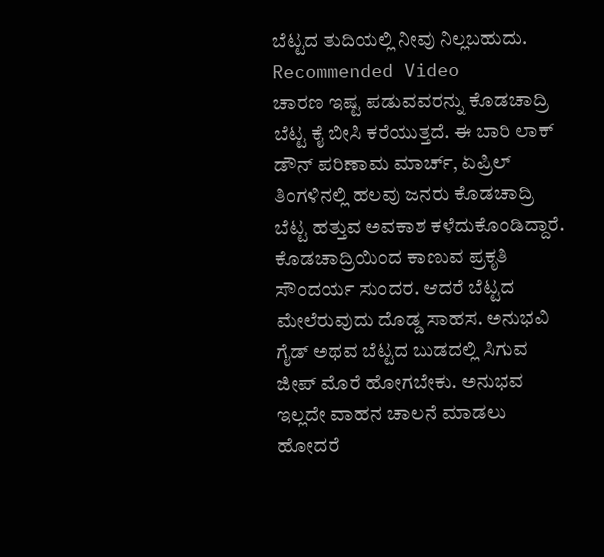ಬೆಟ್ಟದ ತುದಿಯಲ್ಲಿ ನೀವು ನಿಲ್ಲಬಹುದು.
Recommended Video
ಚಾರಣ ಇಷ್ಟ ಪಡುವವರನ್ನು ಕೊಡಚಾದ್ರಿ ಬೆಟ್ಟ ಕೈ ಬೀಸಿ ಕರೆಯುತ್ತದೆ. ಈ ಬಾರಿ ಲಾಕ್ ಡೌನ್ ಪರಿಣಾಮ ಮಾರ್ಚ್, ಏಪ್ರಿಲ್ ತಿಂಗಳಿನಲ್ಲಿ ಹಲವು ಜನರು ಕೊಡಚಾದ್ರಿ ಬೆಟ್ಟ ಹತ್ತುವ ಅವಕಾಶ ಕಳೆದುಕೊಂಡಿದ್ದಾರೆ.
ಕೊಡಚಾದ್ರಿಯಿಂದ ಕಾಣುವ ಪ್ರಕೃತಿ ಸೌಂದರ್ಯ ಸುಂದರ. ಆದರೆ ಬೆಟ್ಟದ ಮೇಲೆರುವುದು ದೊಡ್ಡ ಸಾಹಸ. ಅನುಭವಿ ಗೈಡ್ ಅಥವ ಬೆಟ್ಟದ ಬುಡದಲ್ಲಿ ಸಿಗುವ ಜೀಪ್ ಮೊರೆ ಹೋಗಬೇಕು. ಅನುಭವ ಇಲ್ಲದೇ ವಾಹನ ಚಾಲನೆ ಮಾಡಲು ಹೋದರೆ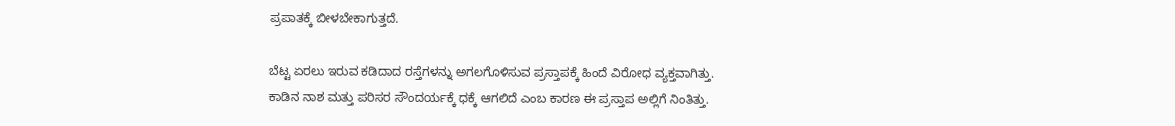ಪ್ರಪಾತಕ್ಕೆ ಬೀಳಬೇಕಾಗುತ್ತದೆ.

ಬೆಟ್ಟ ಏರಲು ಇರುವ ಕಡಿದಾದ ರಸ್ತೆಗಳನ್ನು ಅಗಲಗೊಳಿಸುವ ಪ್ರಸ್ತಾಪಕ್ಕೆ ಹಿಂದೆ ವಿರೋಧ ವ್ಯಕ್ತವಾಗಿತ್ತು. ಕಾಡಿನ ನಾಶ ಮತ್ತು ಪರಿಸರ ಸೌಂದರ್ಯಕ್ಕೆ ಧಕ್ಕೆ ಆಗಲಿದೆ ಎಂಬ ಕಾರಣ ಈ ಪ್ರಸ್ತಾಪ ಅಲ್ಲಿಗೆ ನಿಂತಿತ್ತು.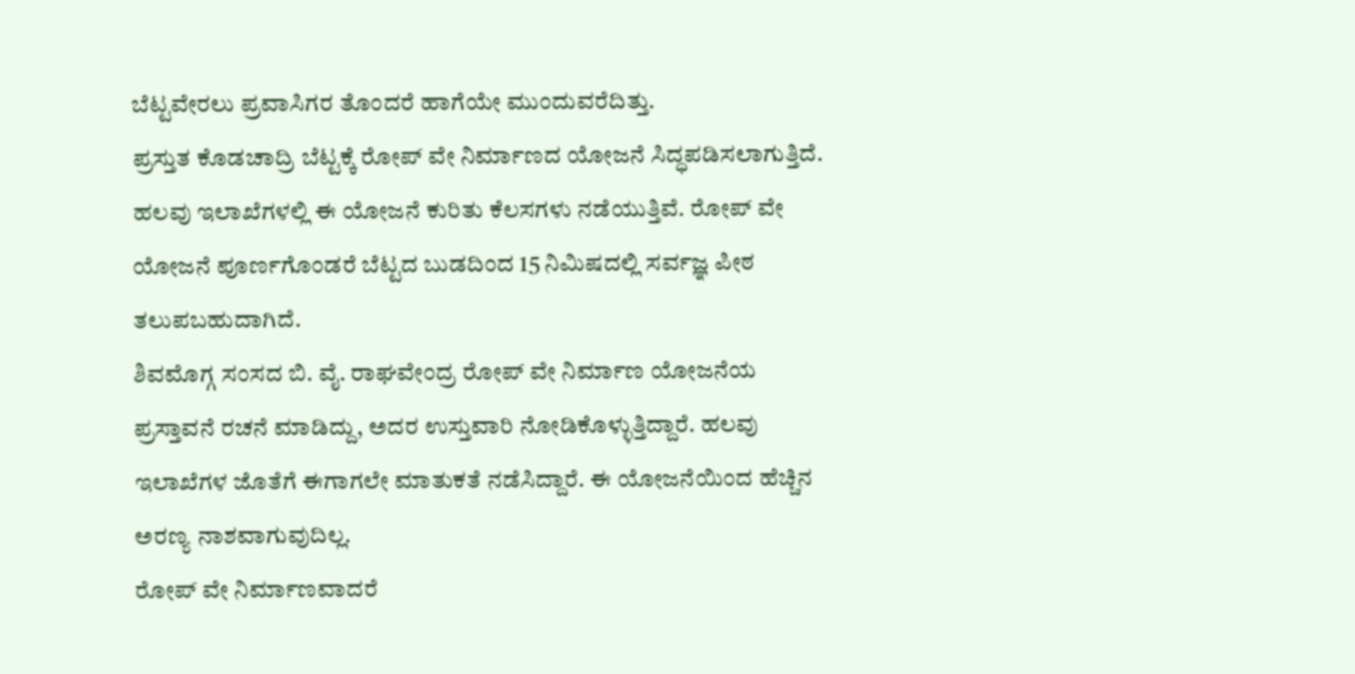ಬೆಟ್ಟವೇರಲು ಪ್ರವಾಸಿಗರ ತೊಂದರೆ ಹಾಗೆಯೇ ಮುಂದುವರೆದಿತ್ತು.
ಪ್ರಸ್ತುತ ಕೊಡಚಾದ್ರಿ ಬೆಟ್ಟಕ್ಕೆ ರೋಪ್ ವೇ ನಿರ್ಮಾಣದ ಯೋಜನೆ ಸಿದ್ಧಪಡಿಸಲಾಗುತ್ತಿದೆ. ಹಲವು ಇಲಾಖೆಗಳಲ್ಲಿ ಈ ಯೋಜನೆ ಕುರಿತು ಕೆಲಸಗಳು ನಡೆಯುತ್ತಿವೆ. ರೋಪ್ ವೇ ಯೋಜನೆ ಪೂರ್ಣಗೊಂಡರೆ ಬೆಟ್ಟದ ಬುಡದಿಂದ 15 ನಿಮಿಷದಲ್ಲಿ ಸರ್ವಜ್ಞ ಪೀಠ ತಲುಪಬಹುದಾಗಿದೆ.
ಶಿವಮೊಗ್ಗ ಸಂಸದ ಬಿ. ವೈ. ರಾಘವೇಂದ್ರ ರೋಪ್ ವೇ ನಿರ್ಮಾಣ ಯೋಜನೆಯ ಪ್ರಸ್ತಾವನೆ ರಚನೆ ಮಾಡಿದ್ದು, ಅದರ ಉಸ್ತುವಾರಿ ನೋಡಿಕೊಳ್ಳುತ್ತಿದ್ದಾರೆ. ಹಲವು ಇಲಾಖೆಗಳ ಜೊತೆಗೆ ಈಗಾಗಲೇ ಮಾತುಕತೆ ನಡೆಸಿದ್ದಾರೆ. ಈ ಯೋಜನೆಯಿಂದ ಹೆಚ್ಚಿನ ಅರಣ್ಯ ನಾಶವಾಗುವುದಿಲ್ಲ.
ರೋಪ್ ವೇ ನಿರ್ಮಾಣವಾದರೆ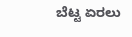ಬೆಟ್ಟ ಏರಲು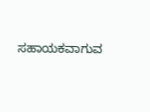ಸಹಾಯಕವಾಗುವ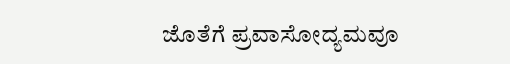ಜೊತೆಗೆ ಪ್ರವಾಸೋದ್ಯಮವೂ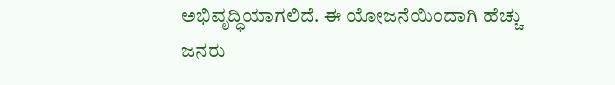ಅಭಿವೃದ್ಧಿಯಾಗಲಿದೆ. ಈ ಯೋಜನೆಯಿಂದಾಗಿ ಹೆಚ್ಚು ಜನರು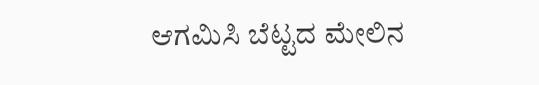ಆಗಮಿಸಿ ಬೆಟ್ಟದ ಮೇಲಿನ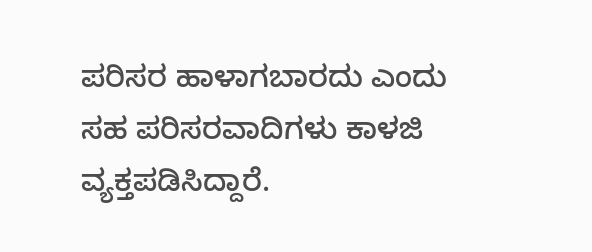ಪರಿಸರ ಹಾಳಾಗಬಾರದು ಎಂದು ಸಹ ಪರಿಸರವಾದಿಗಳು ಕಾಳಜಿ ವ್ಯಕ್ತಪಡಿಸಿದ್ದಾರೆ.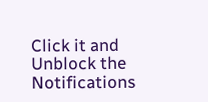Click it and Unblock the Notifications